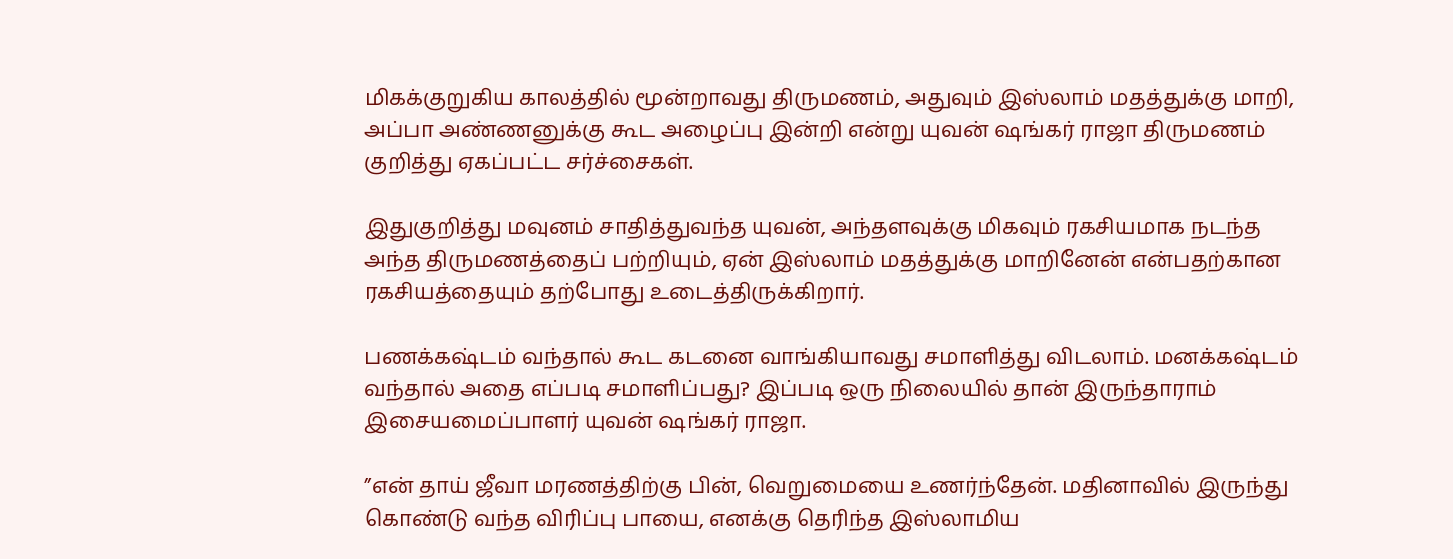மிகக்குறுகிய காலத்தில் மூன்றாவது திருமணம், அதுவும் இஸ்லாம் மதத்துக்கு மாறி, அப்பா அண்ணனுக்கு கூட அழைப்பு இன்றி என்று யுவன் ஷங்கர் ராஜா திருமணம் குறித்து ஏகப்பட்ட சர்ச்சைகள்.

இதுகுறித்து மவுனம் சாதித்துவந்த யுவன், அந்தளவுக்கு மிகவும் ரகசியமாக நடந்த அந்த திருமணத்தைப் பற்றியும், ஏன் இஸ்லாம் மதத்துக்கு மாறினேன் என்பதற்கான ரகசியத்தையும் தற்போது உடைத்திருக்கிறார்.

பணக்கஷ்டம் வந்தால் கூட கடனை வாங்கியாவது சமாளித்து விடலாம். மனக்கஷ்டம் வந்தால் அதை எப்படி சமாளிப்பது? இப்படி ஒரு நிலையில் தான் இருந்தாராம் இசையமைப்பாளர் யுவன் ஷங்கர் ராஜா.

”என் தாய் ஜீவா மரணத்திற்கு பின், வெறுமையை உணர்ந்தேன். மதினாவில் இருந்து கொண்டு வந்த விரிப்பு பாயை, எனக்கு தெரிந்த இஸ்லாமிய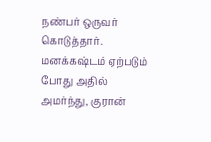நண்பர் ஒருவர் கொடுத்தார். மனக்கஷ்டம் ஏற்படும் போது அதில் அமர்ந்து, குரான்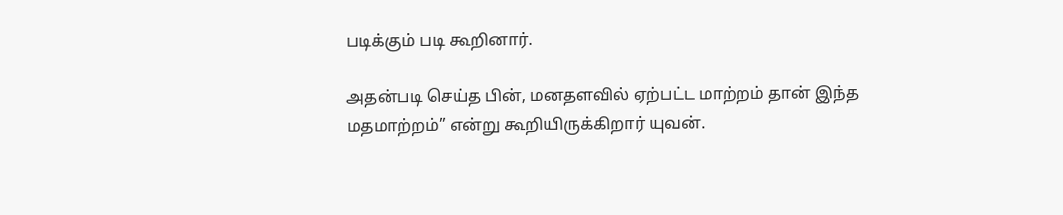படிக்கும் படி கூறினார்.

அதன்படி செய்த பின், மனதளவில் ஏற்பட்ட மாற்றம் தான் இந்த மதமாற்றம்” என்று கூறியிருக்கிறார் யுவன்.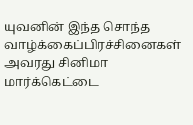யுவனின் இந்த சொந்த வாழ்க்கைப்பிரச்சினைகள் அவரது சினிமா மார்க்கெட்டை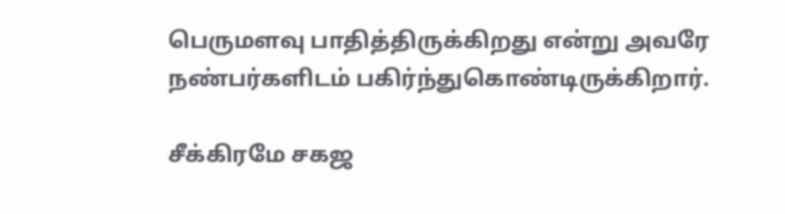பெருமளவு பாதித்திருக்கிறது என்று அவரே நண்பர்களிடம் பகிர்ந்துகொண்டிருக்கிறார்.

சீக்கிரமே சகஜ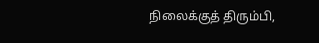நிலைக்குத் திரும்பி,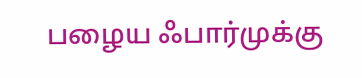பழைய ஃபார்முக்கு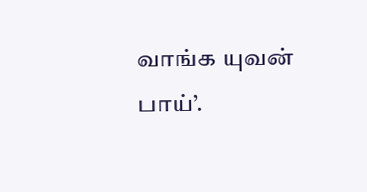வாங்க யுவன் பாய்’.